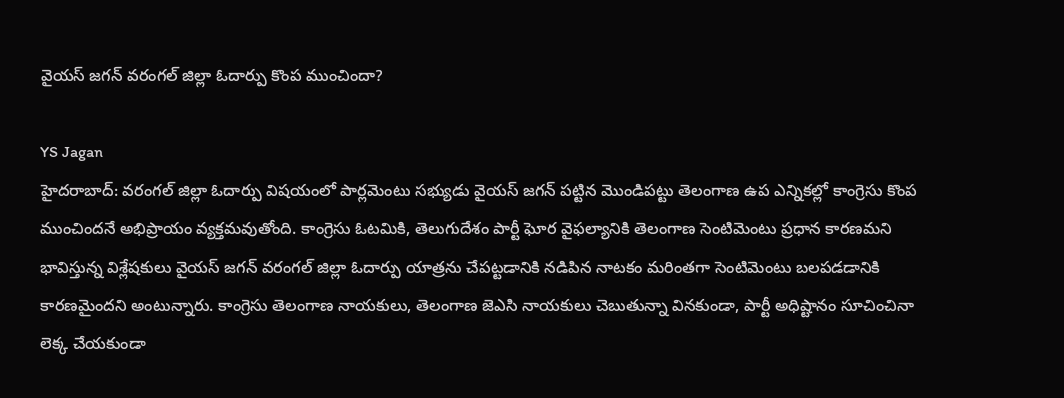వైయస్ జగన్ వరంగల్ జిల్లా ఓదార్పు కొంప ముంచిందా?

YS Jagan
హైదరాబాద్: వరంగల్ జిల్లా ఓదార్పు విషయంలో పార్లమెంటు సభ్యుడు వైయస్ జగన్ పట్టిన మొండిపట్టు తెలంగాణ ఉప ఎన్నికల్లో కాంగ్రెసు కొంప ముంచిందనే అభిప్రాయం వ్యక్తమవుతోంది. కాంగ్రెసు ఓటమికి, తెలుగుదేశం పార్టీ ఘోర వైఫల్యానికి తెలంగాణ సెంటిమెంటు ప్రధాన కారణమని భావిస్తున్న విశ్లేషకులు వైయస్ జగన్ వరంగల్ జిల్లా ఓదార్పు యాత్రను చేపట్టడానికి నడిపిన నాటకం మరింతగా సెంటిమెంటు బలపడడానికి కారణమైందని అంటున్నారు. కాంగ్రెసు తెలంగాణ నాయకులు, తెలంగాణ జెఎసి నాయకులు చెబుతున్నా వినకుండా, పార్టీ అధిష్టానం సూచించినా లెక్క చేయకుండా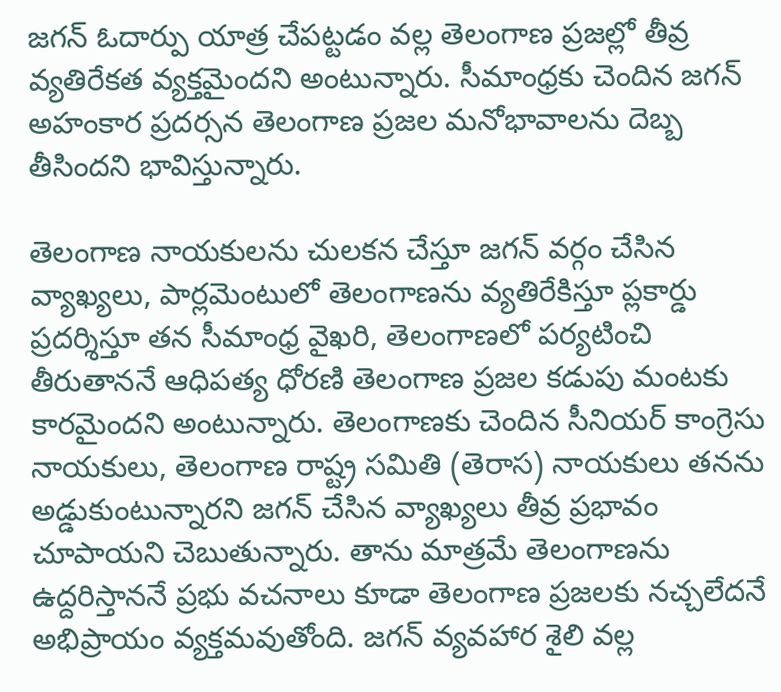జగన్ ఓదార్పు యాత్ర చేపట్టడం వల్ల తెలంగాణ ప్రజల్లో తీవ్ర వ్యతిరేకత వ్యక్తమైందని అంటున్నారు. సీమాంధ్రకు చెందిన జగన్ అహంకార ప్రదర్సన తెలంగాణ ప్రజల మనోభావాలను దెబ్బ తీసిందని భావిస్తున్నారు.

తెలంగాణ నాయకులను చులకన చేస్తూ జగన్ వర్గం చేసిన వ్యాఖ్యలు, పార్లమెంటులో తెలంగాణను వ్యతిరేకిస్తూ ప్లకార్డు ప్రదర్శిస్తూ తన సీమాంధ్ర వైఖరి, తెలంగాణలో పర్యటించి తీరుతాననే ఆధిపత్య ధోరణి తెలంగాణ ప్రజల కడుపు మంటకు కారమైందని అంటున్నారు. తెలంగాణకు చెందిన సీనియర్ కాంగ్రెసు నాయకులు, తెలంగాణ రాష్ట్ర సమితి (తెరాస) నాయకులు తనను అడ్డుకుంటున్నారని జగన్ చేసిన వ్యాఖ్యలు తీవ్ర ప్రభావం చూపాయని చెబుతున్నారు. తాను మాత్రమే తెలంగాణను ఉద్దరిస్తాననే ప్రభు వచనాలు కూడా తెలంగాణ ప్రజలకు నచ్చలేదనే అభిప్రాయం వ్యక్తమవుతోంది. జగన్ వ్యవహార శైలి వల్ల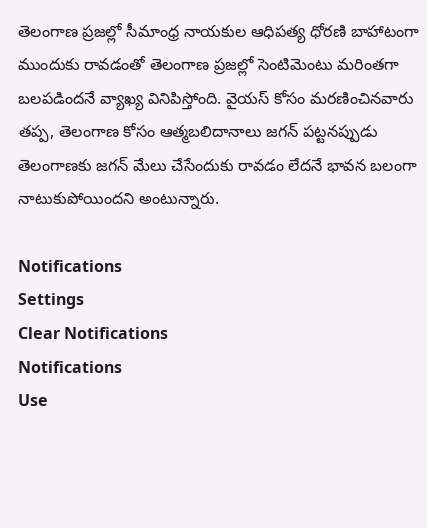తెలంగాణ ప్రజల్లో సీమాంధ్ర నాయకుల ఆధిపత్య ధోరణి బాహాటంగా ముందుకు రావడంతో తెలంగాణ ప్రజల్లో సెంటిమెంటు మరింతగా బలపడిందనే వ్యాఖ్య వినిపిస్తోంది. వైయస్ కోసం మరణించినవారు తప్ప, తెలంగాణ కోసం ఆత్మబలిదానాలు జగన్ పట్టనప్పుడు తెలంగాణకు జగన్ మేలు చేసేందుకు రావడం లేదనే భావన బలంగా నాటుకుపోయిందని అంటున్నారు.

Notifications
Settings
Clear Notifications
Notifications
Use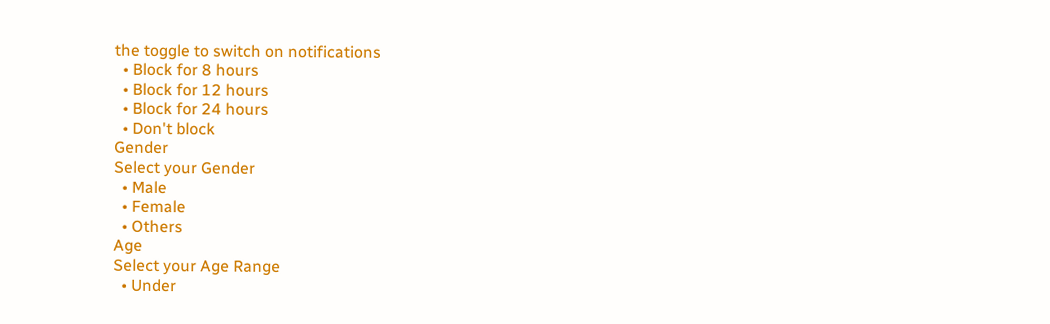the toggle to switch on notifications
  • Block for 8 hours
  • Block for 12 hours
  • Block for 24 hours
  • Don't block
Gender
Select your Gender
  • Male
  • Female
  • Others
Age
Select your Age Range
  • Under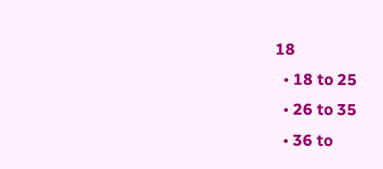18
  • 18 to 25
  • 26 to 35
  • 36 to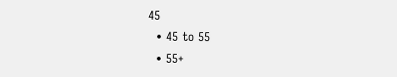45
  • 45 to 55
  • 55+